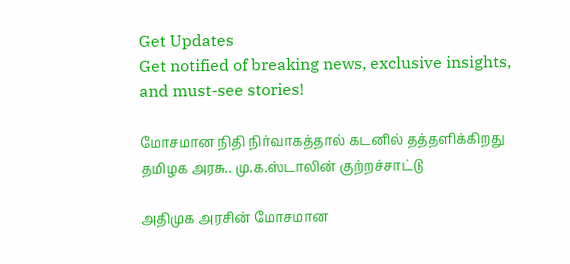Get Updates
Get notified of breaking news, exclusive insights, and must-see stories!

மோசமான நிதி நிர்வாகத்தால் கடனில் தத்தளிக்கிறது தமிழக அரசு.. மு.க.ஸ்டாலின் குற்றச்சாட்டு

அதிமுக அரசின் மோசமான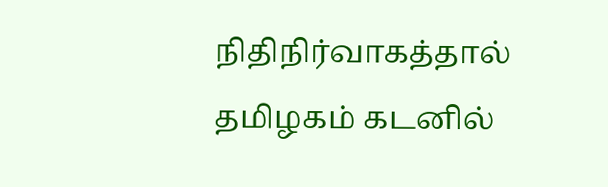நிதிநிர்வாகத்தால் தமிழகம் கடனில்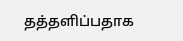தத்தளிப்பதாக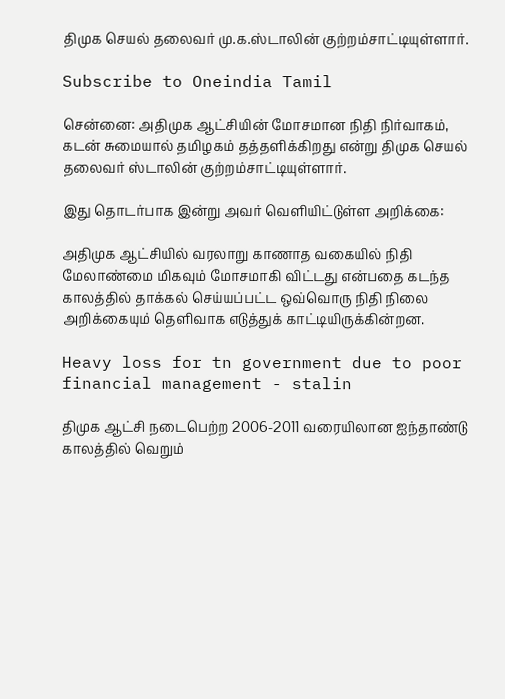திமுக செயல் தலைவர் மு.க.ஸ்டாலின் குற்றம்சாட்டியுள்ளார்.

Subscribe to Oneindia Tamil

சென்னை: அதிமுக ஆட்சியின் மோசமான நிதி நிர்வாகம், கடன் சுமையால் தமிழகம் தத்தளிக்கிறது என்று திமுக செயல் தலைவர் ஸ்டாலின் குற்றம்சாட்டியுள்ளார்.

இது தொடர்பாக இன்று அவர் வெளியிட்டுள்ள அறிக்கை:

அதிமுக ஆட்சியில் வரலாறு காணாத வகையில் நிதி மேலாண்மை மிகவும் மோசமாகி விட்டது என்பதை கடந்த காலத்தில் தாக்கல் செய்யப்பட்ட ஒவ்வொரு நிதி நிலை அறிக்கையும் தெளிவாக எடுத்துக் காட்டியிருக்கின்றன.

Heavy loss for tn government due to poor financial management - stalin

திமுக ஆட்சி நடைபெற்ற 2006-2011 வரையிலான ஐந்தாண்டு காலத்தில் வெறும்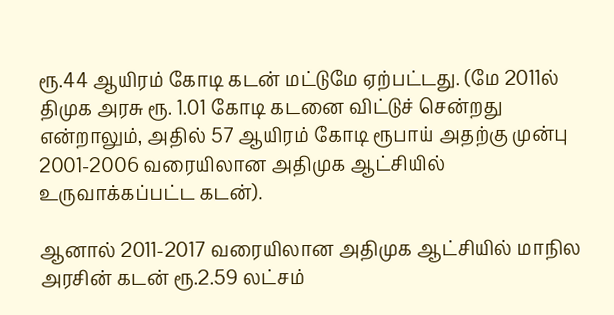ரூ.44 ஆயிரம் கோடி கடன் மட்டுமே ஏற்பட்டது. (மே 2011ல் திமுக அரசு ரூ. 1.01 கோடி கடனை விட்டுச் சென்றது என்றாலும், அதில் 57 ஆயிரம் கோடி ரூபாய் அதற்கு முன்பு 2001-2006 வரையிலான அதிமுக ஆட்சியில் உருவாக்கப்பட்ட கடன்).

ஆனால் 2011-2017 வரையிலான அதிமுக ஆட்சியில் மாநில அரசின் கடன் ரூ.2.59 லட்சம்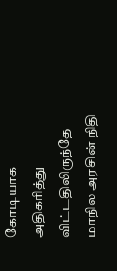கோடியாக அதிகரித்து விட்டதிலிருந்தே மாநில அரசின் நிதி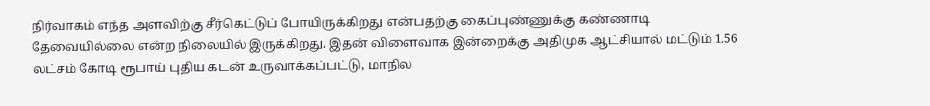நிர்வாகம் எந்த அளவிற்கு சீர்கெட்டுப் போயிருக்கிறது என்பதற்கு கைப்புண்ணுக்கு கண்ணாடி தேவையில்லை என்ற நிலையில் இருக்கிறது. இதன் விளைவாக இன்றைக்கு அதிமுக ஆட்சியால் மட்டும் 1.56 லட்சம் கோடி ரூபாய் புதிய கடன் உருவாக்கப்பட்டு, மாநில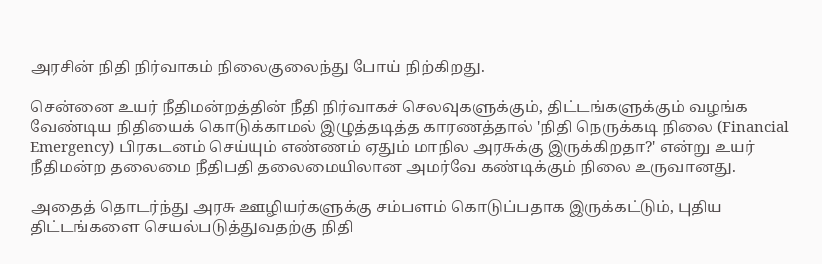அரசின் நிதி நிர்வாகம் நிலைகுலைந்து போய் நிற்கிறது.

சென்னை உயர் நீதிமன்றத்தின் நீதி நிர்வாகச் செலவுகளுக்கும், திட்டங்களுக்கும் வழங்க வேண்டிய நிதியைக் கொடுக்காமல் இழுத்தடித்த காரணத்தால் 'நிதி நெருக்கடி நிலை (Financial Emergency) பிரகடனம் செய்யும் எண்ணம் ஏதும் மாநில அரசுக்கு இருக்கிறதா?' என்று உயர் நீதிமன்ற தலைமை நீதிபதி தலைமையிலான அமர்வே கண்டிக்கும் நிலை உருவானது.

அதைத் தொடர்ந்து அரசு ஊழியர்களுக்கு சம்பளம் கொடுப்பதாக இருக்கட்டும், புதிய திட்டங்களை செயல்படுத்துவதற்கு நிதி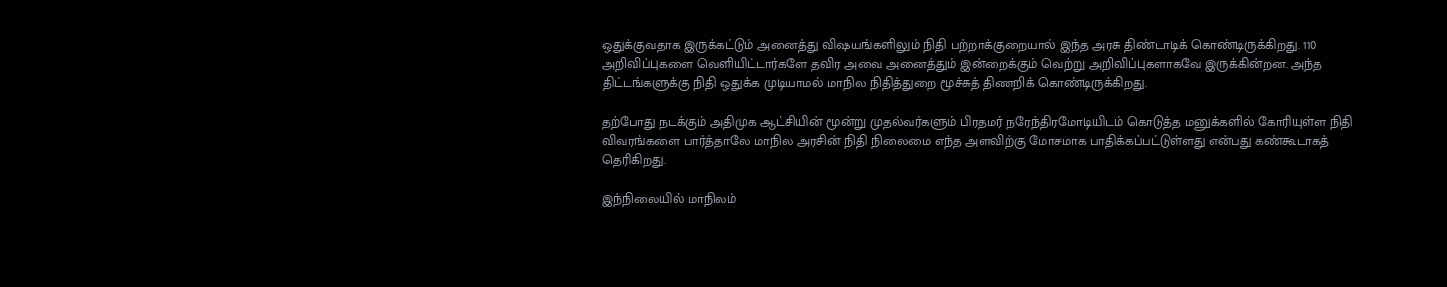ஒதுக்குவதாக இருக்கட்டும் அனைத்து விஷயங்களிலும் நிதி பற்றாக்குறையால் இந்த அரசு திண்டாடிக் கொண்டிருக்கிறது. 110 அறிவிப்புகளை வெளியிட்டார்களே தவிர அவை அனைத்தும் இன்றைக்கும் வெற்று அறிவிப்புகளாகவே இருக்கின்றன. அந்த திட்டங்களுக்கு நிதி ஒதுக்க முடியாமல் மாநில நிதித்துறை மூச்சுத் திணறிக் கொண்டிருக்கிறது.

தற்போது நடக்கும் அதிமுக ஆட்சியின் மூன்று முதல்வர்களும் பிரதமர் நரேந்திரமோடியிடம் கொடுத்த மனுக்களில் கோரியுள்ள நிதி விவரங்களை பார்த்தாலே மாநில அரசின் நிதி நிலைமை எந்த அளவிற்கு மோசமாக பாதிக்கப்பட்டுள்ளது என்பது கண்கூடாகத் தெரிகிறது.

இந்நிலையில் மாநிலம்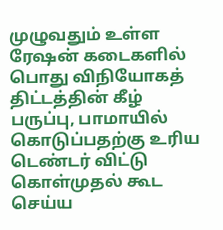முழுவதும் உள்ள ரேஷன் கடைகளில் பொது விநியோகத் திட்டத்தின் கீழ் பருப்பு, பாமாயில் கொடுப்பதற்கு உரிய டெண்டர் விட்டு கொள்முதல் கூட செய்ய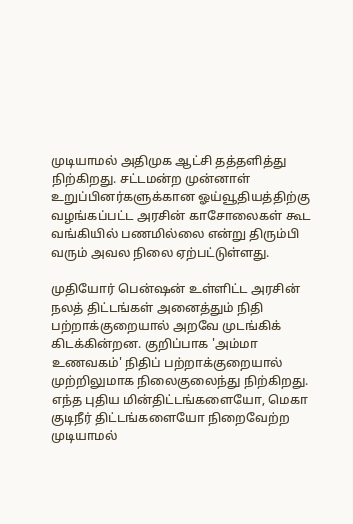முடியாமல் அதிமுக ஆட்சி தத்தளித்து நிற்கிறது. சட்டமன்ற முன்னாள் உறுப்பினர்களுக்கான ஓய்வூதியத்திற்கு வழங்கப்பட்ட அரசின் காசோலைகள் கூட வங்கியில் பணமில்லை என்று திரும்பி வரும் அவல நிலை ஏற்பட்டுள்ளது.

முதியோர் பென்ஷன் உள்ளிட்ட அரசின் நலத் திட்டங்கள் அனைத்தும் நிதி பற்றாக்குறையால் அறவே முடங்கிக் கிடக்கின்றன. குறிப்பாக 'அம்மா உணவகம்' நிதிப் பற்றாக்குறையால் முற்றிலுமாக நிலைகுலைந்து நிற்கிறது. எந்த புதிய மின்திட்டங்களையோ, மெகா குடிநீர் திட்டங்களையோ நிறைவேற்ற முடியாமல்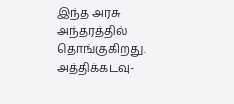இந்த அரசு அந்தரத்தில் தொங்குகிறது. அத்திக்கடவு-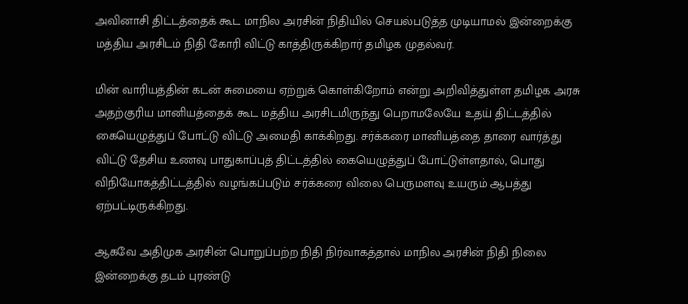அவினாசி திட்டத்தைக் கூட மாநில அரசின் நிதியில் செயல்படுத்த முடியாமல் இன்றைக்கு மத்திய அரசிடம் நிதி கோரி விட்டு காத்திருக்கிறார் தமிழக முதல்வர்.

மின் வாரியத்தின் கடன் சுமையை ஏற்றுக் கொள்கிறோம் என்று அறிவித்துள்ள தமிழக அரசு அதற்குரிய மானியத்தைக் கூட மத்திய அரசிடமிருந்து பெறாமலேயே உதய் திட்டத்தில் கையெழுத்துப் போட்டு விட்டு அமைதி காக்கிறது. சர்க்கரை மானியத்தை தாரை வார்த்து விட்டு தேசிய உணவு பாதுகாப்புத் திட்டத்தில் கையெழுத்துப் போட்டுள்ளதால், பொது விநியோகத்திட்டத்தில் வழங்கப்படும் சர்க்கரை விலை பெருமளவு உயரும் ஆபத்து ஏற்பட்டிருக்கிறது.

ஆகவே அதிமுக அரசின் பொறுப்பற்ற நிதி நிர்வாகத்தால் மாநில அரசின் நிதி நிலை இன்றைக்கு தடம் புரண்டு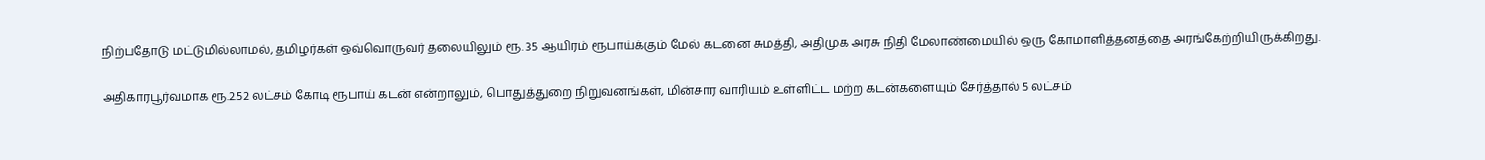நிற்பதோடு மட்டுமில்லாமல், தமிழர்கள் ஒவ்வொருவர் தலையிலும் ரூ. 35 ஆயிரம் ரூபாய்க்கும் மேல் கடனை சுமத்தி, அதிமுக அரசு நிதி மேலாண்மையில் ஒரு கோமாளித்தனத்தை அரங்கேற்றியிருக்கிறது.

அதிகாரபூர்வமாக ரூ.2.52 லட்சம் கோடி ரூபாய் கடன் என்றாலும், பொதுத்துறை நிறுவனங்கள், மின்சார வாரியம் உள்ளிட்ட மற்ற கடன்களையும் சேர்த்தால் 5 லட்சம்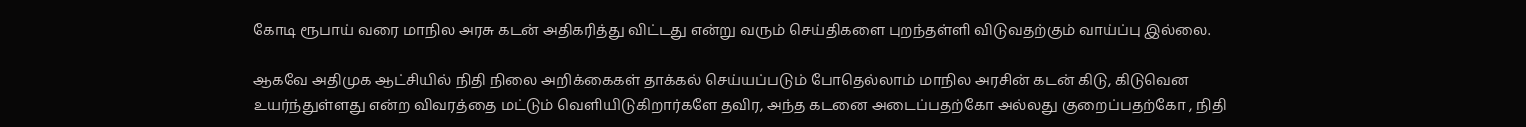கோடி ரூபாய் வரை மாநில அரசு கடன் அதிகரித்து விட்டது என்று வரும் செய்திகளை புறந்தள்ளி விடுவதற்கும் வாய்ப்பு இல்லை.

ஆகவே அதிமுக ஆட்சியில் நிதி நிலை அறிக்கைகள் தாக்கல் செய்யப்படும் போதெல்லாம் மாநில அரசின் கடன் கிடு, கிடுவென உயர்ந்துள்ளது என்ற விவரத்தை மட்டும் வெளியிடுகிறார்களே தவிர, அந்த கடனை அடைப்பதற்கோ அல்லது குறைப்பதற்கோ , நிதி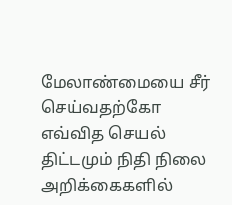மேலாண்மையை சீர் செய்வதற்கோ எவ்வித செயல் திட்டமும் நிதி நிலை அறிக்கைகளில்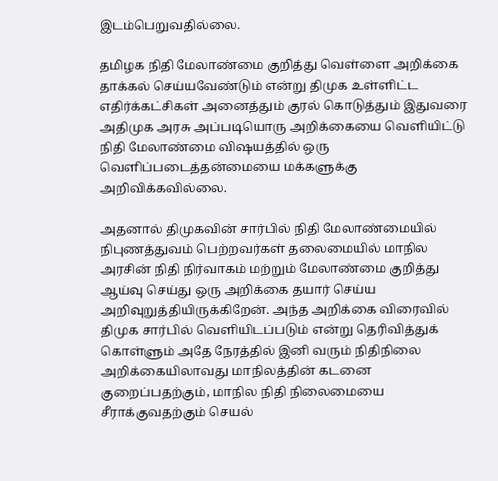இடம்பெறுவதில்லை.

தமிழக நிதி மேலாண்மை குறித்து வெள்ளை அறிக்கை தாக்கல் செய்யவேண்டும் என்று திமுக உள்ளிட்ட எதிர்க்கட்சிகள் அனைத்தும் குரல் கொடுத்தும் இதுவரை அதிமுக அரசு அப்படியொரு அறிக்கையை வெளியிட்டு நிதி மேலாண்மை விஷயத்தில் ஒரு வெளிப்படைத்தன்மையை மக்களுக்கு அறிவிக்கவில்லை.

அதனால் திமுகவின் சார்பில் நிதி மேலாண்மையில் நிபுணத்துவம் பெற்றவர்கள் தலைமையில் மாநில அரசின் நிதி நிர்வாகம் மற்றும் மேலாண்மை குறித்து ஆய்வு செய்து ஒரு அறிக்கை தயார் செய்ய அறிவுறுத்தியிருக்கிறேன். அந்த அறிக்கை விரைவில் திமுக சார்பில் வெளியிடப்படும் என்று தெரிவித்துக் கொள்ளும் அதே நேரத்தில் இனி வரும் நிதிநிலை அறிக்கையிலாவது மாநிலத்தின் கடனை குறைப்பதற்கும், மாநில நிதி நிலைமையை சீராக்குவதற்கும் செயல்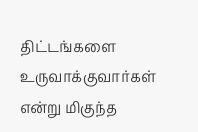திட்டங்களை உருவாக்குவார்கள் என்று மிகுந்த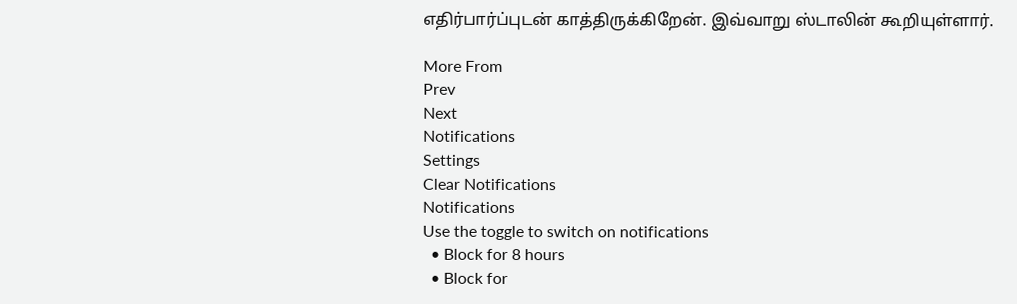எதிர்பார்ப்புடன் காத்திருக்கிறேன். இவ்வாறு ஸ்டாலின் கூறியுள்ளார்.

More From
Prev
Next
Notifications
Settings
Clear Notifications
Notifications
Use the toggle to switch on notifications
  • Block for 8 hours
  • Block for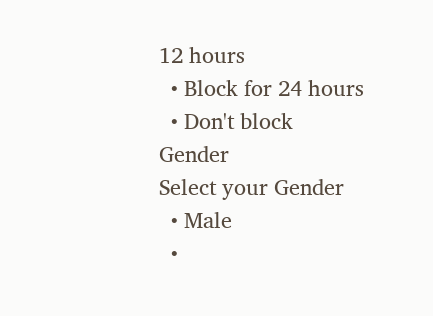12 hours
  • Block for 24 hours
  • Don't block
Gender
Select your Gender
  • Male
  •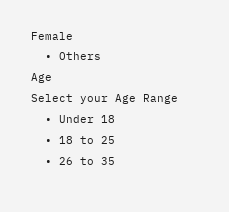Female
  • Others
Age
Select your Age Range
  • Under 18
  • 18 to 25
  • 26 to 35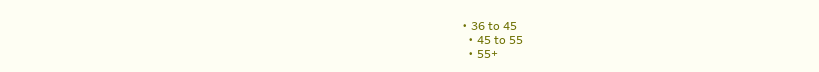• 36 to 45
  • 45 to 55
  • 55+